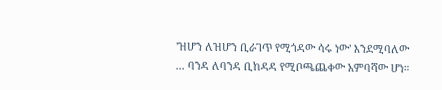'ዝሆን ለዝሆን ቢራገጥ የሚጎዳው ሳሩ ነው' እንደሚባለው ... ባንዳ ለባንዳ ቢከዳዳ የሚቦጫጨቀው አምባሻው ሆነ።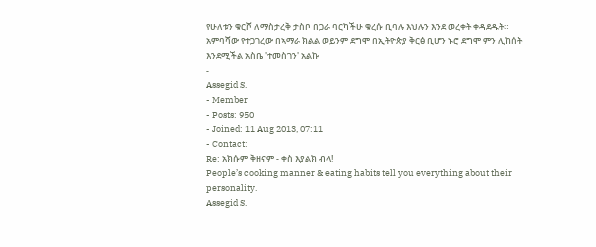የሁለቱን ቁርሾ ለማስታረቅ ታስቦ በጋራ ባርካችሁ ቁረሱ ቢባሉ እህሉን እንደ ወረቀት ቀዳደዱት። አምባሻው የተጋገረው በኣማራ ክልል ወይንም ደግሞ በኢትዮጵያ ቅርፅ ቢሆን ኑሮ ደግሞ ምን ሊከሰት እንደሚችል አስቤ 'ተመስገን' አልኩ
-
Assegid S.
- Member
- Posts: 950
- Joined: 11 Aug 2013, 07:11
- Contact:
Re: አክሱም ቅዘናም - ቀስ እያልክ ብላ!
People’s cooking manner & eating habits tell you everything about their personality.
Assegid S.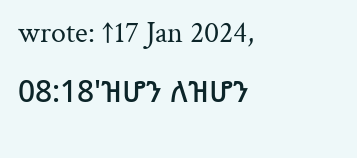wrote: ↑17 Jan 2024, 08:18'ዝሆን ለዝሆን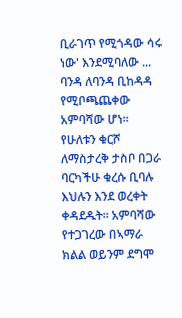ቢራገጥ የሚጎዳው ሳሩ ነው' እንደሚባለው ... ባንዳ ለባንዳ ቢከዳዳ የሚቦጫጨቀው አምባሻው ሆነ። የሁለቱን ቁርሾ ለማስታረቅ ታስቦ በጋራ ባርካችሁ ቁረሱ ቢባሉ እህሉን እንደ ወረቀት ቀዳደዱት። አምባሻው የተጋገረው በኣማራ ክልል ወይንም ደግሞ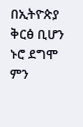በኢትዮጵያ ቅርፅ ቢሆን ኑሮ ደግሞ ምን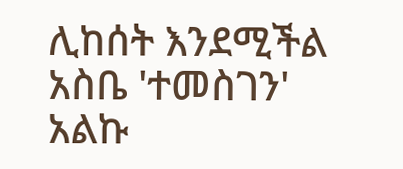ሊከሰት እንደሚችል አስቤ 'ተመስገን' አልኩ